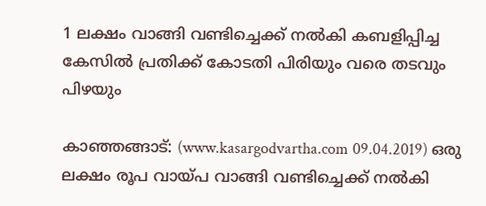1 ലക്ഷം വാങ്ങി വണ്ടിച്ചെക്ക് നല്‍കി കബളിപ്പിച്ച കേസില്‍ പ്രതിക്ക് കോടതി പിരിയും വരെ തടവും പിഴയും

കാഞ്ഞങ്ങാട്: (www.kasargodvartha.com 09.04.2019) ഒരു ലക്ഷം രൂപ വായ്പ വാങ്ങി വണ്ടിച്ചെക്ക് നല്‍കി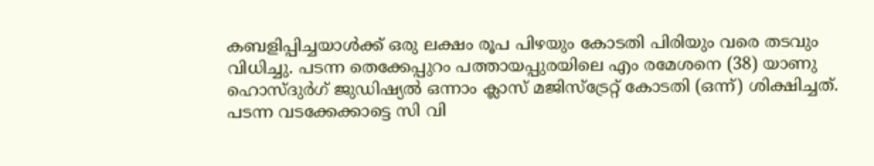കബളിപ്പിച്ചയാള്‍ക്ക് ഒരു ലക്ഷം രൂപ പിഴയും കോടതി പിരിയും വരെ തടവും വിധിച്ചു. പടന്ന തെക്കേപ്പുറം പത്തായപ്പുരയിലെ എം രമേശനെ (38) യാണു ഹൊസ്ദുര്‍ഗ് ജുഡിഷ്യല്‍ ഒന്നാം ക്ലാസ് മജിസ്ട്രേറ്റ് കോടതി (ഒന്ന്) ശിക്ഷിച്ചത്. പടന്ന വടക്കേക്കാട്ടെ സി വി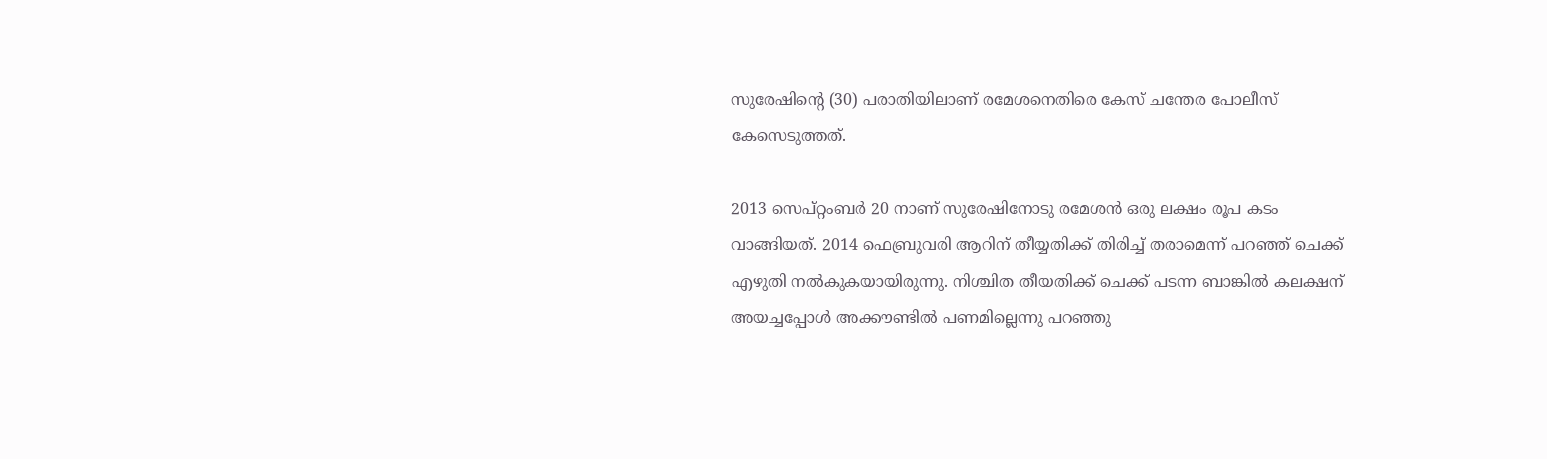സുരേഷിന്റെ (30) പരാതിയിലാണ് രമേശനെതിരെ കേസ് ചന്തേര പോലീസ് കേസെടുത്തത്.

2013 സെപ്റ്റംബര്‍ 20 നാണ് സുരേഷിനോടു രമേശന്‍ ഒരു ലക്ഷം രൂപ കടം വാങ്ങിയത്. 2014 ഫെബ്രുവരി ആറിന് തീയ്യതിക്ക് തിരിച്ച് തരാമെന്ന് പറഞ്ഞ് ചെക്ക് എഴുതി നല്‍കുകയായിരുന്നു. നിശ്ചിത തീയതിക്ക് ചെക്ക് പടന്ന ബാങ്കില്‍ കലക്ഷന് അയച്ചപ്പോള്‍ അക്കൗണ്ടില്‍ പണമില്ലെന്നു പറഞ്ഞു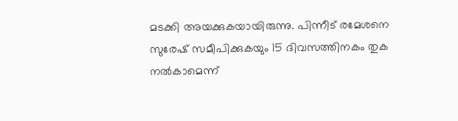മടക്കി അയക്കുകയായിരുന്നു. പിന്നീട് രമേശനെ സുരേഷ് സമീപിക്കുകയും 15 ദിവസത്തിനകം തുക നല്‍കാമെന്ന്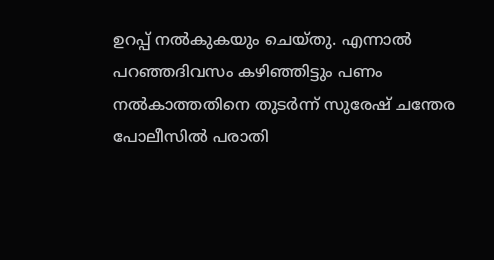ഉറപ്പ് നല്‍കുകയും ചെയ്തു. എന്നാല്‍ പറഞ്ഞദിവസം കഴിഞ്ഞിട്ടും പണം നല്‍കാത്തതിനെ തുടര്‍ന്ന് സുരേഷ് ചന്തേര പോലീസില്‍ പരാതി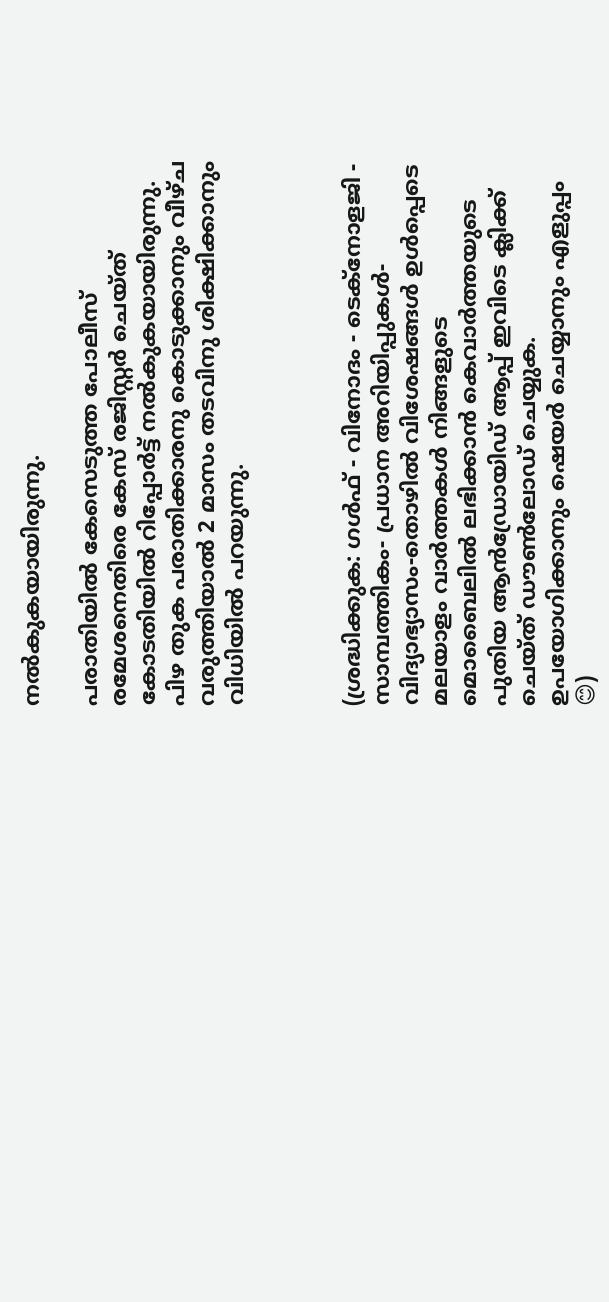നല്‍കുകയായിരുന്നു.

പരാതിയില്‍ കേസെടുത്ത പോലീസ് രമേശനെതിരെ കേസ് രജിസ്റ്റര്‍ ചെയ്ത് കോടതിയില്‍ റിപ്പോര്‍ട്ട് നല്‍കുകയായിരുന്നു. പിഴ തുക പരാതിക്കാരനു കൊടുക്കാനും വീഴ്ച വരുത്തിയാല്‍ 2 മാസം തടവിനു ശിക്ഷിക്കാനും വിധിയില്‍ പറയുന്നു.



(ശ്രദ്ധിക്കുക: ഗൾഫ് - വിനോദം - ടെക്നോളജി - സാമ്പത്തികം- പ്രധാന അറിയിപ്പുകൾ-വിദ്യാഭ്യാസം-തൊഴിൽ വിശേഷങ്ങൾ ഉൾപ്പെടെ മലയാളം വാർത്തകൾ നിങ്ങളുടെ മൊബൈലിൽ ലഭിക്കാൻ കെവാർത്തയുടെ പുതിയ ആൻഡ്രോയിഡ് ആപ്പ് ഇവിടെ ക്ലിക്ക് ചെയ്ത് ഡൗൺലോഡ് ചെയ്യുക. ഉപയോഗിക്കാനും ഷെയർ ചെയ്യാനും എളുപ്പം 😊)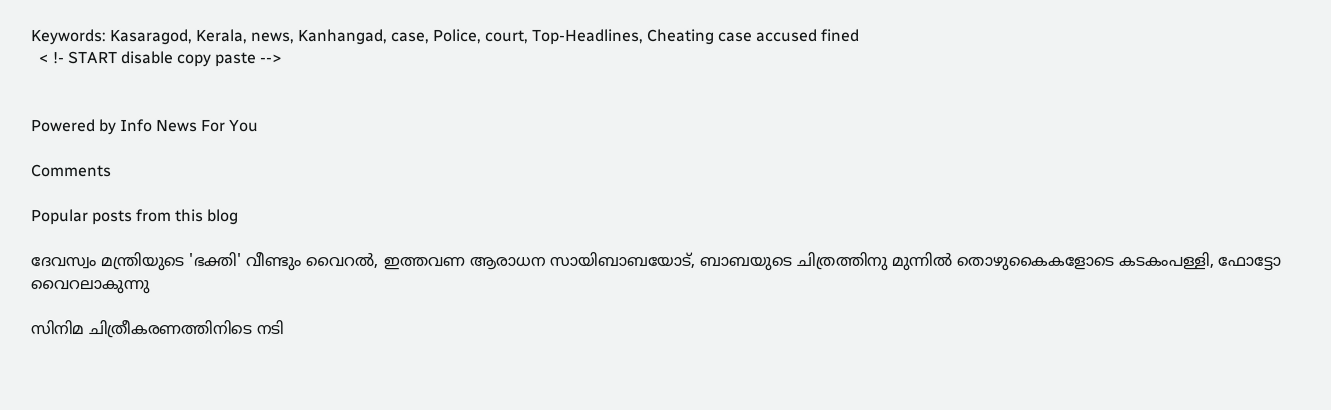Keywords: Kasaragod, Kerala, news, Kanhangad, case, Police, court, Top-Headlines, Cheating case accused fined
  < !- START disable copy paste -->


Powered by Info News For You

Comments

Popular posts from this blog

ദേവസ്വം മന്ത്രിയുടെ 'ഭക്തി' വീണ്ടും വൈറല്‍, ഇത്തവണ ആരാധന സായിബാബയോട്, ബാബയുടെ ചിത്രത്തിനു മുന്നില്‍ തൊഴുകൈകളോടെ കടകംപള്ളി, ഫോട്ടോ വൈറലാകുന്നു

സിനിമ ചിത്രീകരണത്തിനിടെ നടി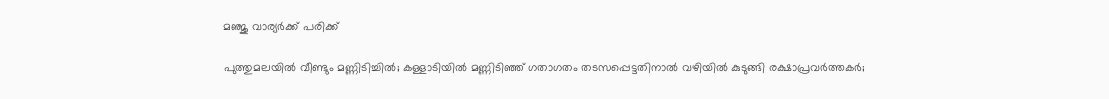മഞ്ജു വാര്യര്‍ക്ക് പരിക്ക്

പുത്തുമലയില്‍ വീണ്ടും മണ്ണിടിച്ചില്‍; കള്ളാടിയില്‍ മണ്ണിടിഞ്ഞ് ഗതാഗതം തടസപ്പെട്ടതിനാല്‍ വഴിയില്‍ കുടുങ്ങി രക്ഷാപ്രവര്‍ത്തകര്‍;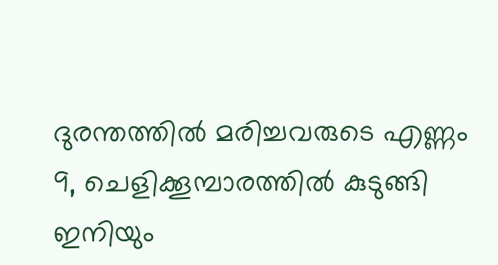ദുരന്തത്തില്‍ മരിച്ചവരുടെ എണ്ണം 9, ചെളിക്കൂമ്പാരത്തില്‍ കുടുങ്ങി ഇനിയും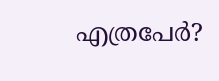എത്രപേര്‍?